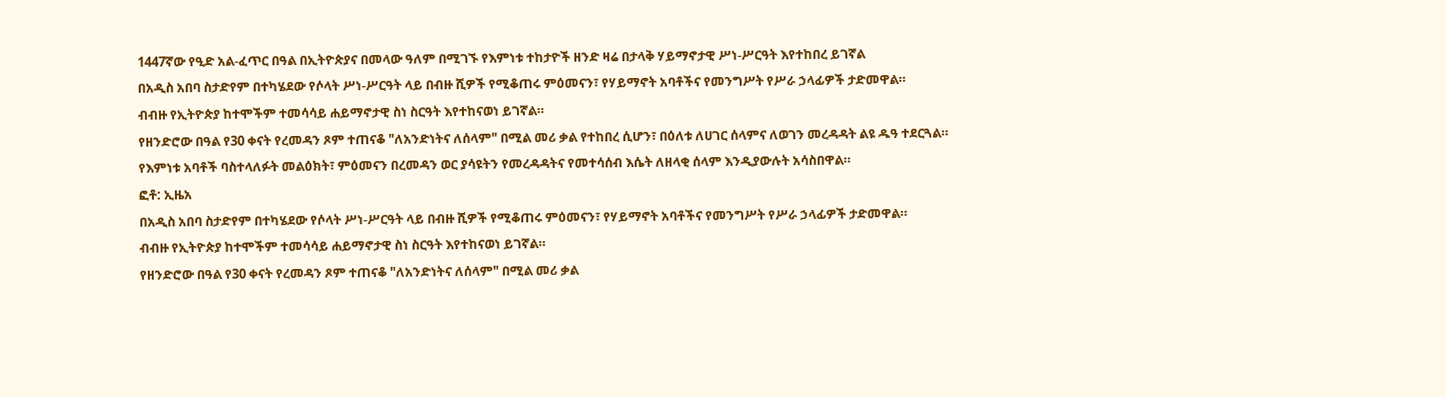1447ኛው የዒድ አል-ፈጥር በዓል በኢትዮጵያና በመላው ዓለም በሚገኙ የእምነቱ ተከታዮች ዘንድ ዛሬ በታላቅ ሃይማኖታዊ ሥነ-ሥርዓት እየተከበረ ይገኛል
በአዲስ አበባ ስታድየም በተካሄደው የሶላት ሥነ-ሥርዓት ላይ በብዙ ሺዎች የሚቆጠሩ ምዕመናን፣ የሃይማኖት አባቶችና የመንግሥት የሥራ ኃላፊዎች ታድመዋል።
ብብዙ የኢትዮጵያ ከተሞችም ተመሳሳይ ሐይማኖታዊ ስነ ስርዓት እየተከናወነ ይገኛል።
የዘንድሮው በዓል የ30 ቀናት የረመዳን ጾም ተጠናቆ "ለአንድነትና ለሰላም" በሚል መሪ ቃል የተከበረ ሲሆን፣ በዕለቱ ለሀገር ሰላምና ለወገን መረዳዳት ልዩ ዱዓ ተደርጓል።
የእምነቱ አባቶች ባስተላለፉት መልዕክት፣ ምዕመናን በረመዳን ወር ያሳዩትን የመረዳዳትና የመተሳሰብ እሴት ለዘላቂ ሰላም እንዲያውሉት አሳስበዋል።
ፎቶ: ኢዜአ
በአዲስ አበባ ስታድየም በተካሄደው የሶላት ሥነ-ሥርዓት ላይ በብዙ ሺዎች የሚቆጠሩ ምዕመናን፣ የሃይማኖት አባቶችና የመንግሥት የሥራ ኃላፊዎች ታድመዋል።
ብብዙ የኢትዮጵያ ከተሞችም ተመሳሳይ ሐይማኖታዊ ስነ ስርዓት እየተከናወነ ይገኛል።
የዘንድሮው በዓል የ30 ቀናት የረመዳን ጾም ተጠናቆ "ለአንድነትና ለሰላም" በሚል መሪ ቃል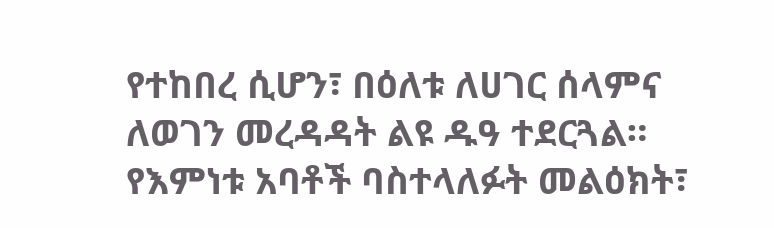የተከበረ ሲሆን፣ በዕለቱ ለሀገር ሰላምና ለወገን መረዳዳት ልዩ ዱዓ ተደርጓል።
የእምነቱ አባቶች ባስተላለፉት መልዕክት፣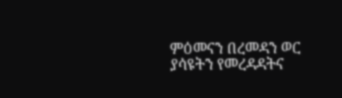ምዕመናን በረመዳን ወር ያሳዩትን የመረዳዳትና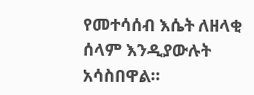የመተሳሰብ እሴት ለዘላቂ ሰላም እንዲያውሉት አሳስበዋል።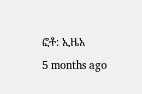ፎቶ: ኢዜአ
5 months ago